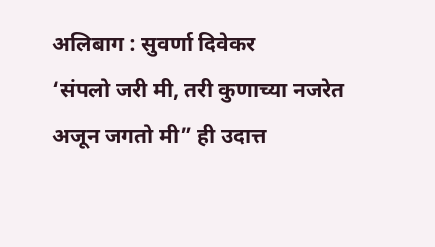अलिबाग : सुवर्णा दिवेकर
‘संपलो जरी मी, तरी कुणाच्या नजरेत अजून जगतो मी” ही उदात्त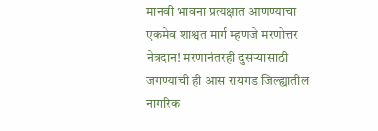मानवी भावना प्रत्यक्षात आणण्याचा एकमेव शाश्वत मार्ग म्हणजे मरणोत्तर नेत्रदान! मरणानंतरही दुसऱ्यासाठी जगण्याची ही आस रायगड जिल्ह्यातील नागरिक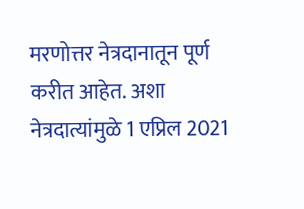मरणोत्तर नेत्रदानातून पूर्ण करीत आहेत. अशा नेत्रदात्यांमुळे 1 एप्रिल 2021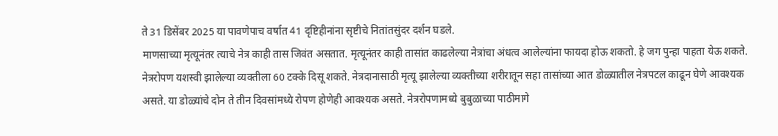ते 31 डिसेंबर 2025 या पावणेपाच वर्षात 41 दृष्टिहीनांना सृष्टीचे नितांतसुंदर दर्शन घडले.
माणसाच्या मृत्यूनंतर त्याचे नेत्र काही तास जिवंत असतात. मृत्यूनंतर काही तासांत काढलेल्या नेत्रांचा अंधत्व आलेल्यांना फायदा होऊ शकतो. हे जग पुन्हा पाहता येऊ शकते. नेत्ररोपण यशस्वी झालेल्या व्यक्तीला 60 टक्के दिसू शकते. नेत्रदानासाठी मृत्यू झालेल्या व्यक्तीच्या शरीरातून सहा तासांच्या आत डोळ्यातील नेत्रपटल काढून घेणे आवश्यक असते. या डोळ्यांचे दोन ते तीन दिवसांमध्ये रोपण होणेही आवश्यक असते. नेत्ररोपणामध्ये बुबुळाच्या पाठीमागे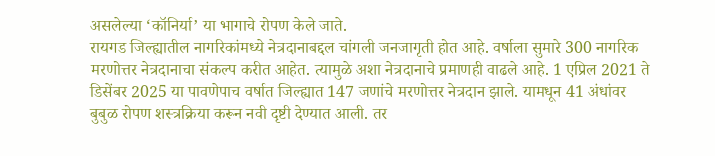असलेल्या ‘कॉनिर्या’ या भागाचे रोपण केले जाते.
रायगड जिल्ह्यातील नागरिकांमध्ये नेत्रदानाबद्दल चांगली जनजागृती होत आहे. वर्षाला सुमारे 300 नागरिक मरणोत्तर नेत्रदानाचा संकल्प करीत आहेत. त्यामुळे अशा नेत्रदानाचे प्रमाणही वाढले आहे. 1 एप्रिल 2021 ते डिसेंबर 2025 या पावणेपाच वर्षात जिल्ह्यात 147 जणांचे मरणोत्तर नेत्रदान झाले. यामधून 41 अंधांवर बुबुळ रोपण शस्त्रक्रिया करून नवी दृष्टी देण्यात आली. तर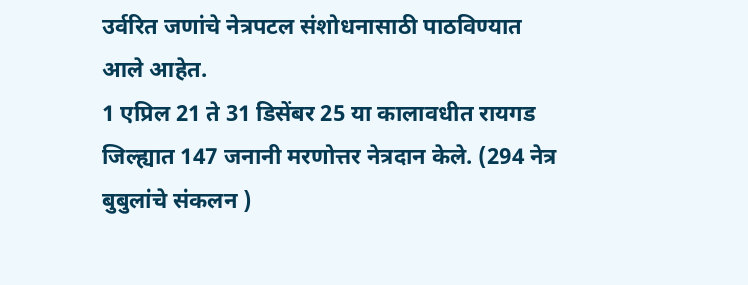उर्वरित जणांचे नेत्रपटल संशोधनासाठी पाठविण्यात आले आहेत.
1 एप्रिल 21 ते 31 डिसेंबर 25 या कालावधीत रायगड जिल्ह्यात 147 जनानी मरणोत्तर नेत्रदान केले. (294 नेत्र बुबुलांचे संकलन )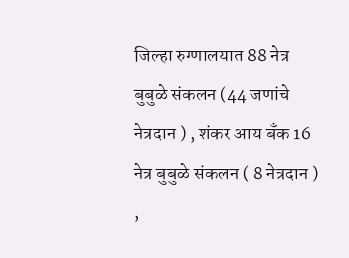जिल्हा रुग्णालयात 88 नेत्र बुबुळे संकलन (44 जणांचे नेत्रदान ) , शंकर आय बँक 16 नेत्र बुबुळे संकलन ( 8 नेत्रदान ) ,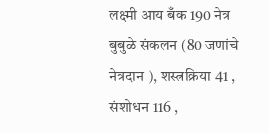लक्ष्मी आय बँक 190 नेत्र बुबुळे संकलन (80 जणांचे नेत्रदान ), शस्त्रक्रिया 41 , संशोधन 116 ,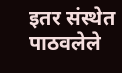इतर संस्थेत पाठवलेले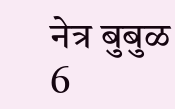नेत्र बुबुळ 6